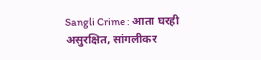Sangli Crime : आता घरही असुरक्षित, सांगलीकर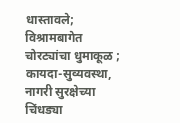धास्तावले; विश्रामबागेत चोरट्यांचा धुमाकूळ ; कायदा-सुव्यवस्था, नागरी सुरक्षेच्या चिंधड्या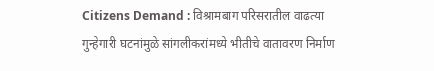Citizens Demand : विश्रामबाग परिसरातील वाढत्या गुन्हेगारी घटनांमुळे सांगलीकरांमध्ये भीतीचे वातावरण निर्माण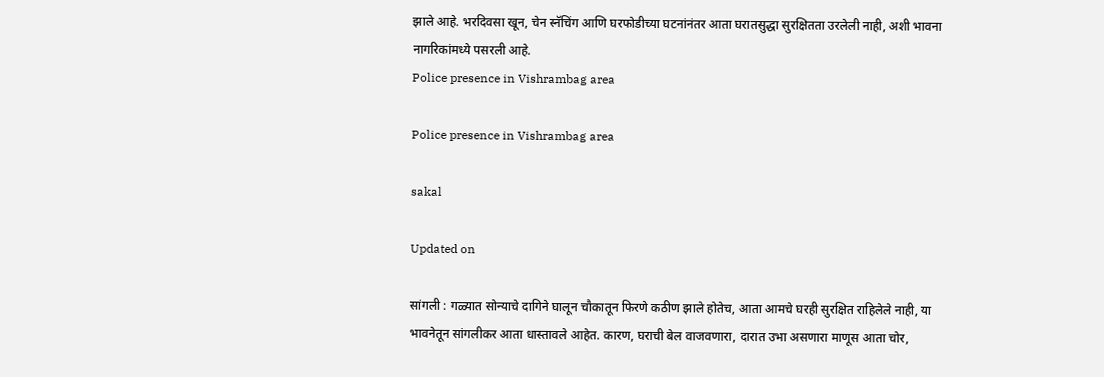झाले आहे. भरदिवसा खून, चेन स्नॅचिंग आणि घरफोडीच्या घटनांनंतर आता घरातसुद्धा सुरक्षितता उरलेली नाही, अशी भावना नागरिकांमध्ये पसरली आहे.
Police presence in Vishrambag area

Police presence in Vishrambag area

sakal

Updated on

सांगली : गळ्यात सोन्याचे दागिने घालून चौकातून फिरणे कठीण झाले होतेच, आता आमचे घरही सुरक्षित राहिलेले नाही, या भावनेतून सांगलीकर आता धास्तावले आहेत. कारण, घराची बेल वाजवणारा, दारात उभा असणारा माणूस आता चोर,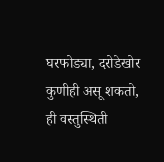घरफोड्या, दरोडेखोर कुणीही असू शकतो, ही वस्तुस्थिती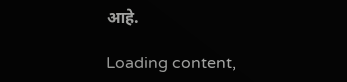आहे.

Loading content,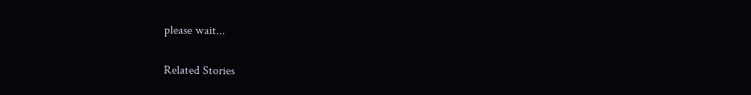please wait...

Related Stories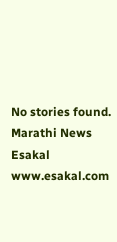No stories found.
Marathi News Esakal
www.esakal.com